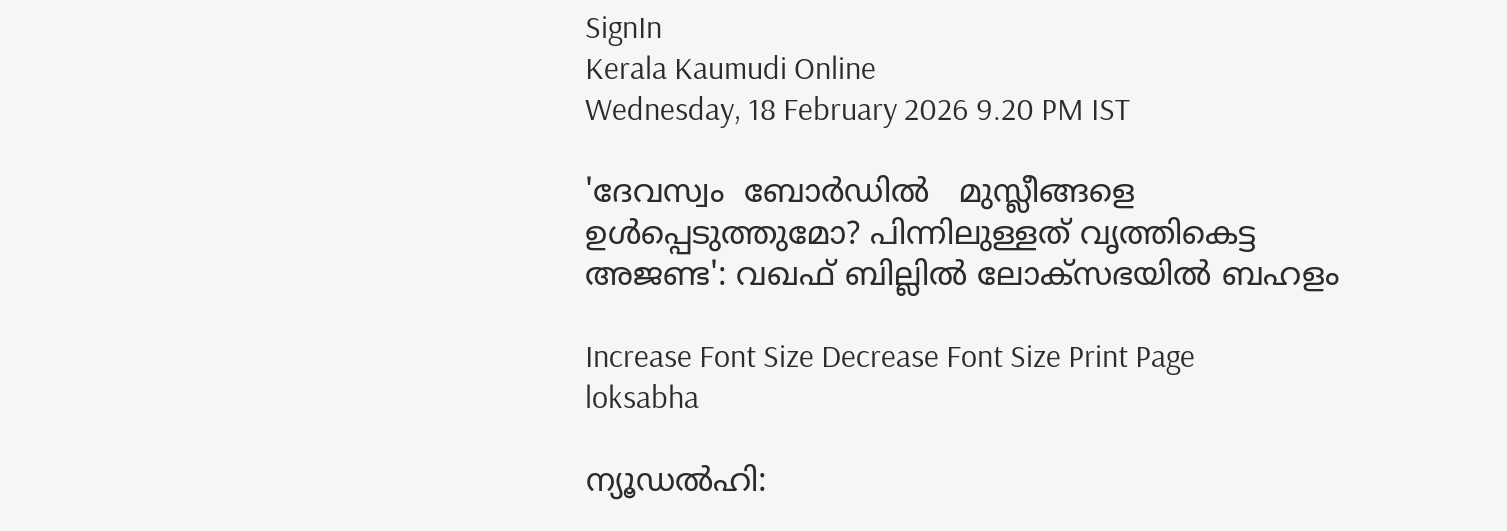SignIn
Kerala Kaumudi Online
Wednesday, 18 February 2026 9.20 PM IST

'ദേവസ്വം  ബോർഡിൽ   മുസ്ലീങ്ങളെ   ഉൾപ്പെടുത്തുമോ? പിന്നിലുള്ളത് വൃത്തികെട്ട അജണ്ട': വഖഫ് ബില്ലിൽ ലോക്‌സഭയിൽ ബഹളം

Increase Font Size Decrease Font Size Print Page
loksabha

ന്യൂഡൽഹി: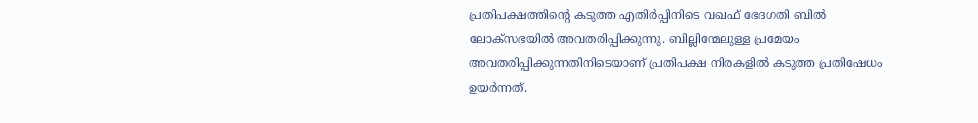പ്രതിപക്ഷത്തിന്റെ കടുത്ത എതിർപ്പിനിടെ വഖഫ് ഭേദഗതി ബിൽ ലോക്‌സഭയിൽ അവതരിപ്പിക്കുന്നു. ബില്ലിന്മേലുള്ള പ്രമേയം അവതരിപ്പിക്കുന്നതിനിടെയാണ് പ്രതിപക്ഷ നിരകളിൽ കടുത്ത പ്രതിഷേധം ഉയർന്നത്.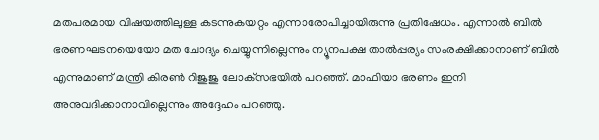മതപരമായ വിഷയത്തിലുള്ള കടന്നുകയറ്റം എന്നാരോപിച്ചായിരുന്നു പ്രതിഷേധം. എന്നാൽ ബിൽ ഭരണഘടനയെയോ മത ചോദ്യം ചെയ്യുന്നില്ലെന്നും ന്യൂനപക്ഷ താൽപ്പര്യം സംരക്ഷിക്കാനാണ് ബിൽ എന്നുമാണ് മന്ത്രി കിരൺ റിജുജു ലോക്‌സഭയിൽ പറഞ്ഞ്. മാഫിയാ ഭരണം ഇനി അനുവദിക്കാനാവില്ലെന്നും അദ്ദേഹം പറഞ്ഞു.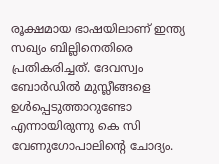രൂക്ഷമായ ഭാഷയിലാണ് ഇന്ത്യ സഖ്യം ബില്ലിനെതിരെ പ്രതികരിച്ചത്. ദേവസ്വം ബോർഡിൽ മുസ്ലീങ്ങളെ ഉൾപ്പെടുത്താറുണ്ടോ എന്നായിരുന്നു കെ സി വേണുഗോപാലിന്റെ ചോദ്യം.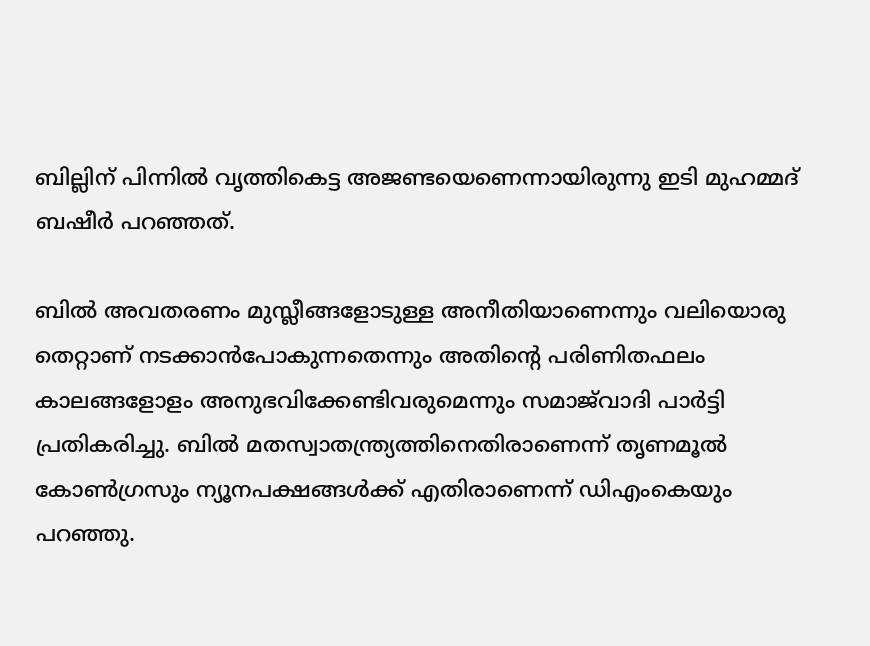ബില്ലിന് പിന്നിൽ വൃത്തികെട്ട അജണ്ടയെണെന്നായിരുന്നു ഇടി മുഹമ്മദ് ബഷീർ പറഞ്ഞത്.

ബിൽ അവതരണം മുസ്ലീങ്ങളോടുള്ള അനീതിയാണെന്നും വലിയൊരു തെറ്റാണ് നടക്കാൻപോകുന്നതെന്നും അതിന്റെ പരിണിതഫലം കാലങ്ങളോളം അനുഭവിക്കേണ്ടിവരുമെന്നും സമാജ്‌വാദി പാർട്ടി പ്രതികരിച്ചു. ബിൽ മതസ്വാതന്ത്ര്യത്തിനെതിരാണെന്ന് തൃണമൂൽ കോൺഗ്രസും ന്യൂനപക്ഷങ്ങൾക്ക് എതിരാണെന്ന് ഡിഎംകെയും പറഞ്ഞു.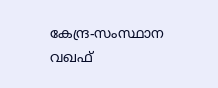കേന്ദ്ര-സംസ്ഥാന വഖഫ്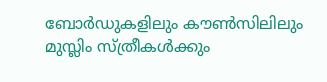ബോർഡുകളിലും കൗൺസിലിലും മുസ്ലിം സ്ത്രീകൾക്കും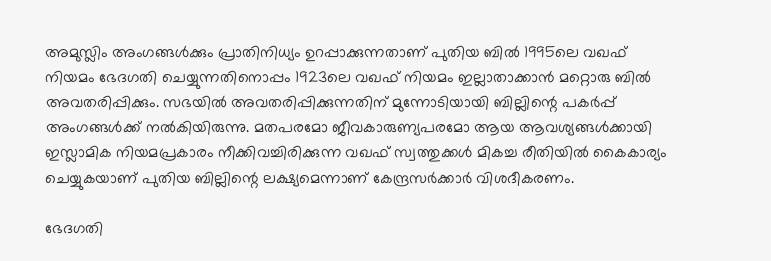അമുസ്ലിം അംഗങ്ങൾക്കും പ്രാതിനിധ്യം ഉറപ്പാക്കുന്നതാണ് പുതിയ ബിൽ 1995ലെ വഖഫ് നിയമം ഭേദഗതി ചെയ്യുന്നതിനൊപ്പം 1923ലെ വഖഫ് നിയമം ഇല്ലാതാക്കാൻ മറ്റൊരു ബിൽ അവതരിപ്പിക്കും. സഭയിൽ അവതരിപ്പിക്കുന്നതിന് മുന്നോടിയായി ബില്ലിന്റെ പകർപ്പ് അംഗങ്ങൾക്ക് നൽകിയിരുന്നു. മതപരമോ ജീവകാരുണ്യപരമോ ആയ ആവശ്യങ്ങൾക്കായി ഇസ്ലാമിക നിയമപ്രകാരം നീക്കിവച്ചിരിക്കുന്ന വഖഫ് സ്വത്തുക്കൾ മികച്ച രീതിയിൽ കൈകാര്യം ചെയ്യുകയാണ് പുതിയ ബില്ലിന്റെ ലക്ഷ്യമെന്നാണ് കേന്ദ്രസർക്കാർ വിശദീകരണം.

ഭേദഗതി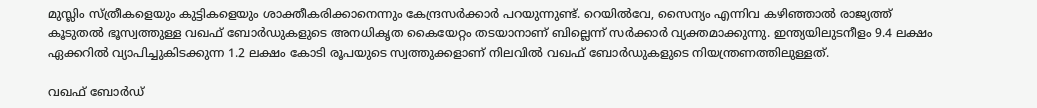മുസ്ലിം സ്ത്രീകളെയും കുട്ടികളെയും ശാക്തീകരിക്കാനെന്നും കേന്ദ്രസർക്കാർ പറയുന്നുണ്ട്. റെയിൽവേ, സൈന്യം എന്നിവ കഴിഞ്ഞാൽ രാജ്യത്ത് കൂടുതൽ ഭൂസ്വത്തുള്ള വഖഫ് ബോർഡുകളുടെ അനധികൃത കൈയേറ്റം തടയാനാണ് ബില്ലെന്ന് സർക്കാർ വ്യക്തമാക്കുന്നു. ഇന്ത്യയിലുടനീളം 9.4 ലക്ഷം ഏക്കറിൽ വ്യാപിച്ചുകിടക്കുന്ന 1.2 ലക്ഷം കോടി രൂപയുടെ സ്വത്തുക്കളാണ് നിലവിൽ വഖഫ് ബോർഡുകളുടെ നിയന്ത്രണത്തിലുള്ളത്.

വഖഫ് ബോർഡ്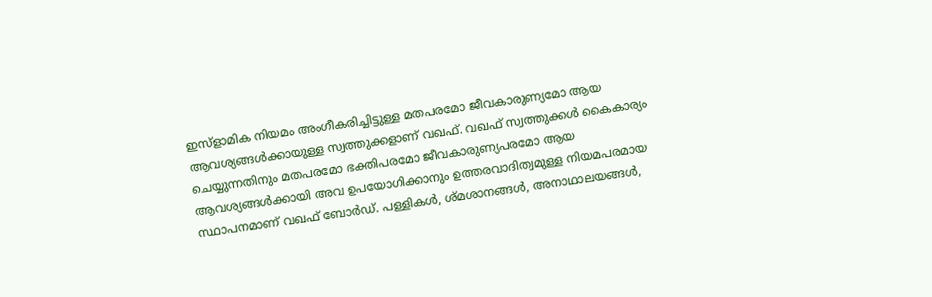ഇസ്ളാമിക നിയമം അംഗീകരിച്ചിട്ടുള്ള മതപരമോ ജീവകാരുണ്യമോ ആയ ആവശ്യങ്ങൾക്കായുള്ള സ്വത്തുക്കളാണ് വഖഫ്. വഖഫ് സ്വത്തുക്കൾ കൈകാര്യം ചെയ്യുന്നതിനും മതപരമോ ഭക്തിപരമോ ജീവകാരുണ്യപരമോ ആയ ആവശ്യങ്ങൾക്കായി അവ ഉപയോഗിക്കാനും ഉത്തരവാദിത്വമുള്ള നിയമപരമായ സ്ഥാപനമാണ് വഖഫ് ബോർഡ്. പള്ളികൾ, ശ്മശാനങ്ങൾ, അനാഥാലയങ്ങൾ,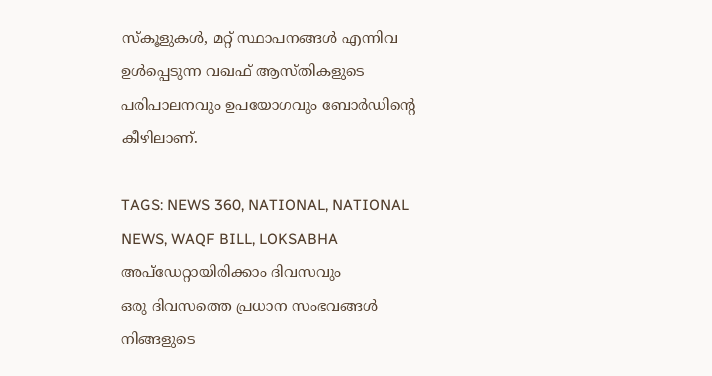സ്‌കൂളുകൾ, മറ്റ് സ്ഥാപനങ്ങൾ എന്നിവ ഉൾപ്പെടുന്ന വഖഫ് ആസ്തികളുടെ പരിപാലനവും ഉപയോഗവും ബോർഡിന്റെ കീഴിലാണ്.

TAGS: NEWS 360, NATIONAL, NATIONAL NEWS, WAQF BILL, LOKSABHA
അപ്ഡേറ്റായിരിക്കാം ദിവസവും
ഒരു ദിവസത്തെ പ്രധാന സംഭവങ്ങൾ നിങ്ങളുടെ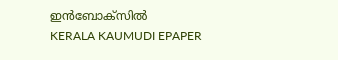ഇൻബോക്സിൽ
KERALA KAUMUDI EPAPER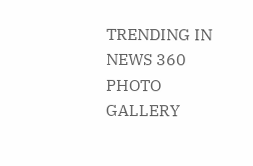TRENDING IN NEWS 360
PHOTO GALLERY